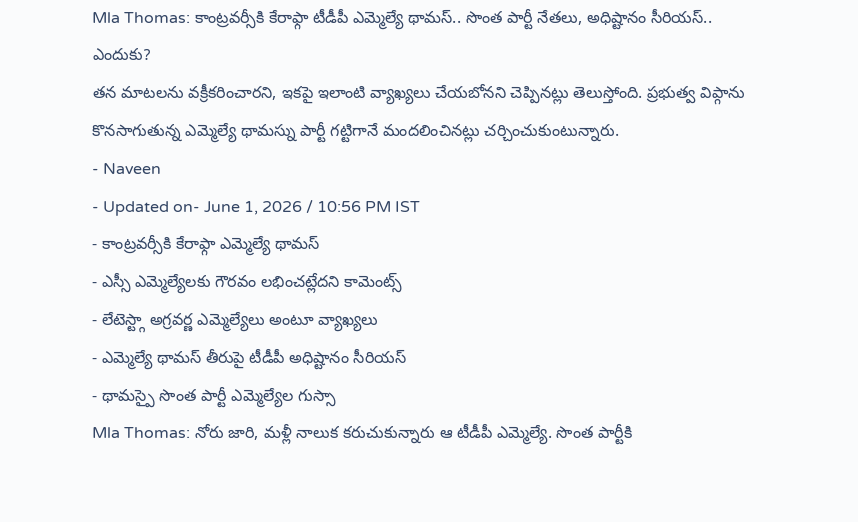Mla Thomas: కాంట్రవర్సీకి కేరాఫ్గా టీడీపీ ఎమ్మెల్యే థామస్.. సొంత పార్టీ నేతలు, అధిష్టానం సీరియస్.. ఎందుకు?
తన మాటలను వక్రీకరించారని, ఇకపై ఇలాంటి వ్యాఖ్యలు చేయబోనని చెప్పినట్లు తెలుస్తోంది. ప్రభుత్వ విప్గాను కొనసాగుతున్న ఎమ్మెల్యే థామస్ను పార్టీ గట్టిగానే మందలించినట్లు చర్చించుకుంటున్నారు.
- Naveen
- Updated on- June 1, 2026 / 10:56 PM IST
- కాంట్రవర్సీకి కేరాఫ్గా ఎమ్మెల్యే థామస్
- ఎస్సీ ఎమ్మెల్యేలకు గౌరవం లభించట్లేదని కామెంట్స్
- లేటెస్ట్గా అగ్రవర్ణ ఎమ్మెల్యేలు అంటూ వ్యాఖ్యలు
- ఎమ్మెల్యే థామస్ తీరుపై టీడీపీ అధిష్టానం సీరియస్
- థామస్పై సొంత పార్టీ ఎమ్మెల్యేల గుస్సా
Mla Thomas: నోరు జారి, మళ్లీ నాలుక కరుచుకున్నారు ఆ టీడీపీ ఎమ్మెల్యే. సొంత పార్టీకి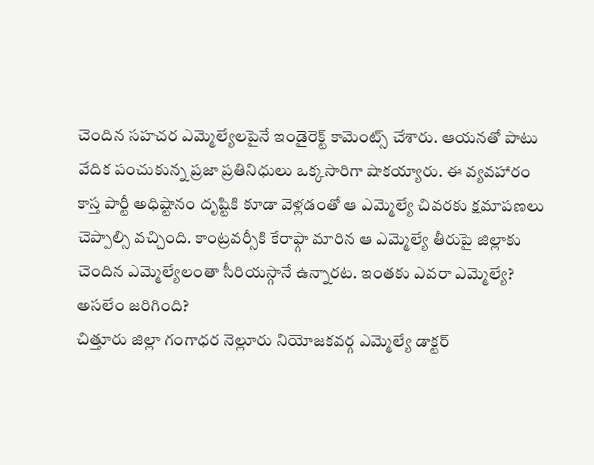చెందిన సహచర ఎమ్మెల్యేలపైనే ఇండైరెక్ట్ కామెంట్స్ చేశారు. ఆయనతో పాటు వేదిక పంచుకున్న ప్రజా ప్రతినిధులు ఒక్కసారిగా షాకయ్యారు. ఈ వ్యవహారం కాస్త పార్టీ అధిష్టానం దృష్టికి కూడా వెళ్లడంతో ఆ ఎమ్మెల్యే చివరకు క్షమాపణలు చెప్పాల్సి వచ్చింది. కాంట్రవర్సీకి కేరాఫ్గా మారిన ఆ ఎమ్మెల్యే తీరుపై జిల్లాకు చెందిన ఎమ్మెల్యేలంతా సీరియస్గానే ఉన్నారట. ఇంతకు ఎవరా ఎమ్మెల్యే? అసలేం జరిగింది?
చిత్తూరు జిల్లా గంగాధర నెల్లూరు నియోజకవర్గ ఎమ్మెల్యే డాక్టర్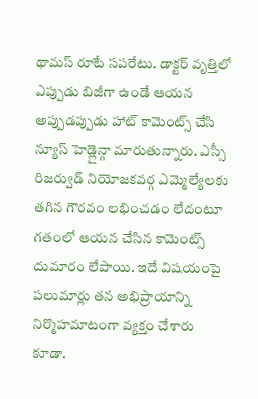థామస్ రూటే సపరేటు. డాక్టర్ వృత్తిలో ఎప్పుడు బిజీగా ఉండే ఆయన అప్పుడప్పుడు హాట్ కామెంట్స్ చేసి న్యూస్ హెడ్లైన్గా మారుతున్నారు. ఎస్సీ రిజర్వుడ్ నియోజకవర్గ ఎమ్మెల్యేలకు తగిన గౌరవం లభించడం లేదంటూ గతంలో ఆయన చేసిన కామెంట్స్ దుమారం లేపాయి. ఇదే విషయంపై పలుమార్లు తన అభిప్రాయాన్ని నిర్మొహమాటంగా వ్యక్తం చేశారు కూడా.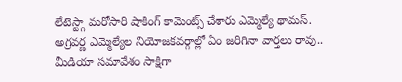లేటెస్ట్గా మరోసారి షాకింగ్ కామెంట్స్ చేశారు ఎమ్మెల్యే థామస్.
అగ్రవర్ణ ఎమ్మెల్యేల నియోజకవర్గాల్లో ఏం జరిగినా వార్తలు రావు..
మీడియా సమావేశం సాక్షిగా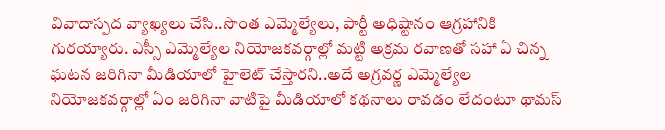వివాదాస్పద వ్యాఖ్యలు చేసి..సొంత ఎమ్మెల్యేలు, పార్టీ అధిష్టానం ఆగ్రహానికి గురయ్యారు. ఎస్సీ ఎమ్మెల్యేల నియోజకవర్గాల్లో మట్టి అక్రమ రవాణతో సహా ఏ చిన్న ఘటన జరిగినా మీడియాలో హైలెట్ చేస్తారని..అదే అగ్రవర్ణ ఎమ్మెల్యేల నియోజకవర్గాల్లో ఏం జరిగినా వాటిపై మీడియాలో కథనాలు రావడం లేదంటూ థామస్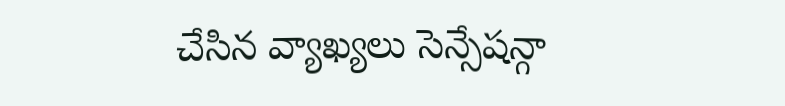చేసిన వ్యాఖ్యలు సెన్సేషన్గా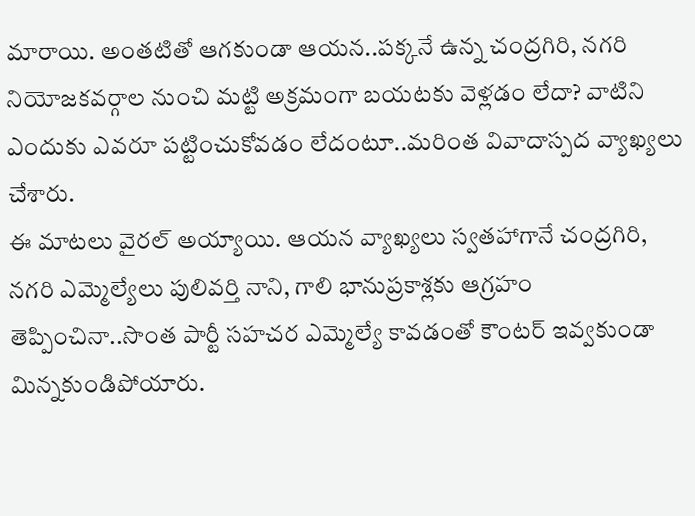మారాయి. అంతటితో ఆగకుండా ఆయన..పక్కనే ఉన్న చంద్రగిరి, నగరి నియోజకవర్గాల నుంచి మట్టి అక్రమంగా బయటకు వెళ్లడం లేదా? వాటిని ఎందుకు ఎవరూ పట్టించుకోవడం లేదంటూ..మరింత వివాదాస్పద వ్యాఖ్యలు చేశారు.
ఈ మాటలు వైరల్ అయ్యాయి. ఆయన వ్యాఖ్యలు స్వతహాగానే చంద్రగిరి, నగరి ఎమ్మెల్యేలు పులివర్తి నాని, గాలి భానుప్రకాశ్లకు ఆగ్రహం తెప్పించినా..సొంత పార్టీ సహచర ఎమ్మెల్యే కావడంతో కౌంటర్ ఇవ్వకుండా మిన్నకుండిపోయారు.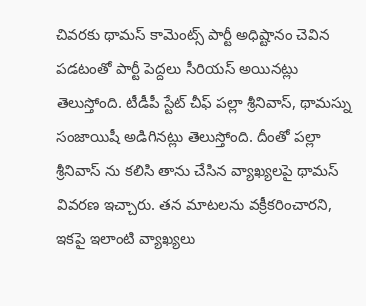చివరకు థామస్ కామెంట్స్ పార్టీ అధిష్టానం చెవిన పడటంతో పార్టీ పెద్దలు సీరియస్ అయినట్లు తెలుస్తోంది. టీడీపీ స్టేట్ చీఫ్ పల్లా శ్రీనివాస్, థామస్ను సంజాయిషీ అడిగినట్లు తెలుస్తోంది. దీంతో పల్లా శ్రీనివాస్ ను కలిసి తాను చేసిన వ్యాఖ్యలపై థామస్ వివరణ ఇచ్చారు. తన మాటలను వక్రీకరించారని, ఇకపై ఇలాంటి వ్యాఖ్యలు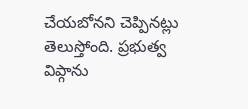చేయబోనని చెప్పినట్లు తెలుస్తోంది. ప్రభుత్వ విప్గాను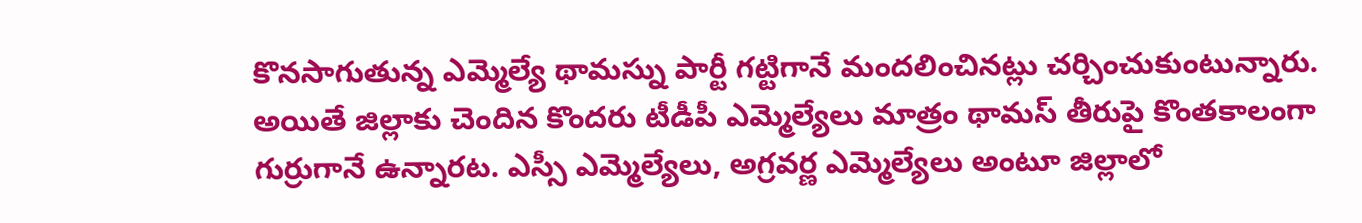కొనసాగుతున్న ఎమ్మెల్యే థామస్ను పార్టీ గట్టిగానే మందలించినట్లు చర్చించుకుంటున్నారు.
అయితే జిల్లాకు చెందిన కొందరు టీడీపీ ఎమ్మెల్యేలు మాత్రం థామస్ తీరుపై కొంతకాలంగా గుర్రుగానే ఉన్నారట. ఎస్సీ ఎమ్మెల్యేలు, అగ్రవర్ణ ఎమ్మెల్యేలు అంటూ జిల్లాలో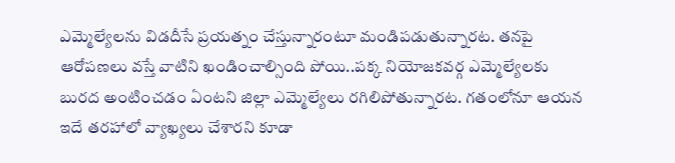ఎమ్మెల్యేలను విడదీసే ప్రయత్నం చేస్తున్నారంటూ మండిపడుతున్నారట. తనపై ఆరోపణలు వస్తే వాటిని ఖండించాల్సింది పోయి..పక్క నియోజకవర్గ ఎమ్మెల్యేలకు బురద అంటించడం ఏంటని జిల్లా ఎమ్మెల్యేలు రగిలిపోతున్నారట. గతంలోనూ ఆయన ఇదే తరహాలో వ్యాఖ్యలు చేశారని కూడా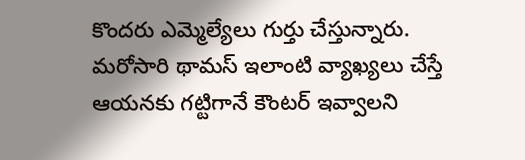కొందరు ఎమ్మెల్యేలు గుర్తు చేస్తున్నారు. మరోసారి థామస్ ఇలాంటి వ్యాఖ్యలు చేస్తే ఆయనకు గట్టిగానే కౌంటర్ ఇవ్వాలని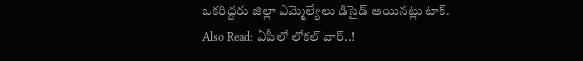ఒకరిద్దరు జిల్లా ఎమ్మెల్యేలు డిసైడ్ అయినట్లు టాక్.
Also Read: ఏపీలో లోకల్ వార్..!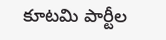కూటమి పార్టీల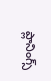ప్లానింగ్స్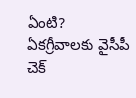ఏంటి? ఏకగ్రీవాలకు వైసీపీ చెక్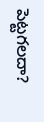పెట్టగలదా?